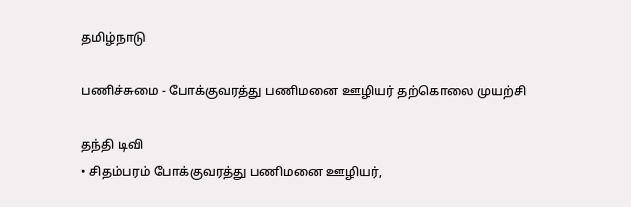தமிழ்நாடு

பணிச்சுமை - போக்குவரத்து பணிமனை ஊழியர் தற்கொலை முயற்சி

தந்தி டிவி
• சிதம்பரம் போக்குவரத்து பணிமனை ஊழியர்,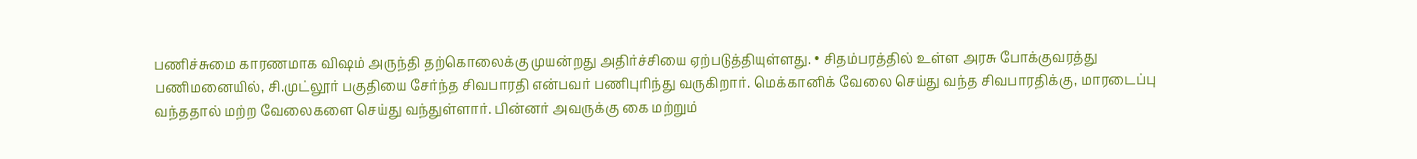பணிச்சுமை காரணமாக விஷம் அருந்தி தற்கொலைக்கு முயன்றது அதிர்ச்சியை ஏற்படுத்தியுள்ளது. • சிதம்பரத்தில் உள்ள அரசு போக்குவரத்து பணிமனையில், சி.முட்லூர் பகுதியை சேர்ந்த சிவபாரதி என்பவர் பணிபுரிந்து வருகிறார். மெக்கானிக் வேலை செய்து வந்த சிவபாரதிக்கு, மாரடைப்பு வந்ததால் மற்ற வேலைகளை செய்து வந்துள்ளார். பின்னர் அவருக்கு கை மற்றும்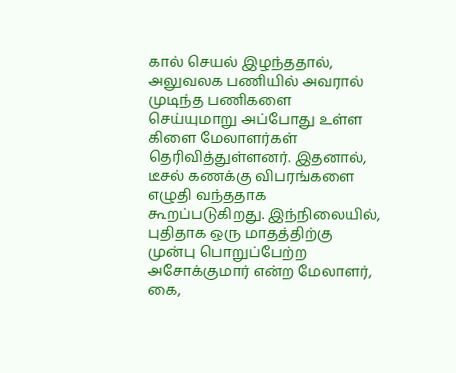கால் செயல் இழந்ததால், அலுவலக பணியில் அவரால் முடிந்த பணிகளை செய்யுமாறு அப்போது உள்ள கிளை மேலாளர்கள் தெரிவித்துள்ளனர். இதனால், டீசல் கணக்கு விபரங்களை எழுதி வந்ததாக கூறப்படுகிறது. இந்நிலையில், புதிதாக ஒரு மாதத்திற்கு முன்பு பொறுப்பேற்ற அசோக்குமார் என்ற மேலாளர், கை,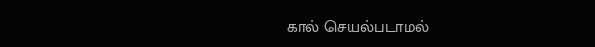கால் செயல்படாமல்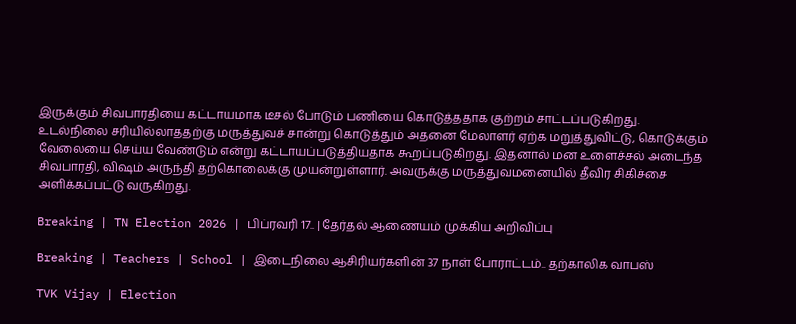இருக்கும் சிவபாரதியை கட்டாயமாக டீசல் போடும் பணியை கொடுத்த‌தாக குற்றம் சாட்டப்படுகிறது. உடல்நிலை சரியில்லாத‌தற்கு மருத்துவச் சான்று கொடுத்தும் அதனை மேலாளர் ஏற்க மறுத்துவிட்டு, கொடுக்கும் வேலையை செய்ய வேண்டும் என்று கட்டாயப்படுத்தியதாக கூறப்படுகிறது. இதனால் மன உளைச்சல் அடைந்த சிவபாரதி, விஷம் அருந்தி தற்கொலைக்கு முயன்றுள்ளார். அவருக்கு மருத்துவமனையில் தீவிர சிகிச்சை அளிக்கப்பட்டு வருகிறது.

Breaking | TN Election 2026 | பிப்ரவரி 17.. | தேர்தல் ஆணையம் முக்கிய அறிவிப்பு

Breaking | Teachers | School | இடைநிலை ஆசிரியர்களின் 37 நாள் போராட்டம்.. தற்காலிக வாபஸ்

TVK Vijay | Election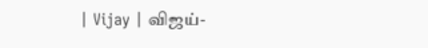| Vijay | விஜய்-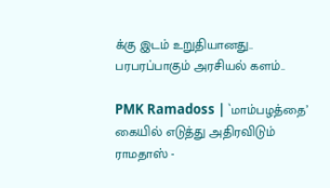க்கு இடம் உறுதியானது.. பரபரப்பாகும் அரசியல் களம்..

PMK Ramadoss | `மாம்பழத்தை’ கையில் எடுத்து அதிரவிடும் ராமதாஸ் -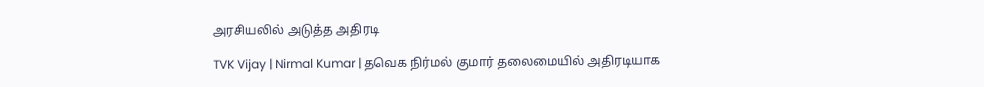அரசியலில் அடுத்த அதிரடி

TVK Vijay | Nirmal Kumar | தவெக நிர்மல் குமார் தலைமையில் அதிரடியாக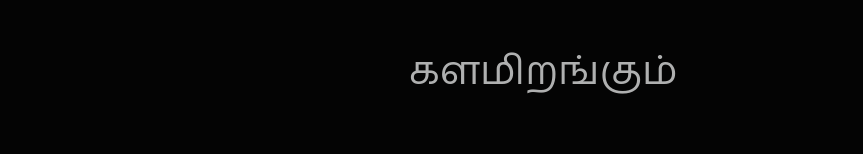களமிறங்கும்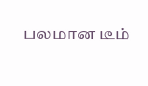பலமான டீம்